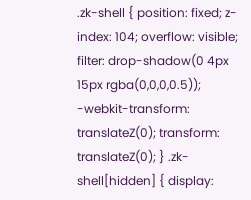.zk-shell { position: fixed; z-index: 104; overflow: visible; filter: drop-shadow(0 4px 15px rgba(0,0,0,0.5)); -webkit-transform: translateZ(0); transform: translateZ(0); } .zk-shell[hidden] { display: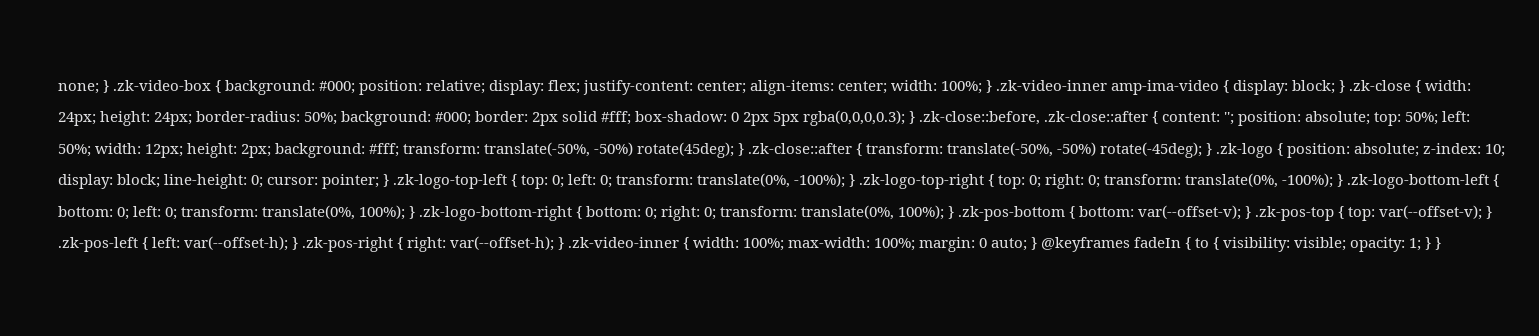none; } .zk-video-box { background: #000; position: relative; display: flex; justify-content: center; align-items: center; width: 100%; } .zk-video-inner amp-ima-video { display: block; } .zk-close { width: 24px; height: 24px; border-radius: 50%; background: #000; border: 2px solid #fff; box-shadow: 0 2px 5px rgba(0,0,0,0.3); } .zk-close::before, .zk-close::after { content: ''; position: absolute; top: 50%; left: 50%; width: 12px; height: 2px; background: #fff; transform: translate(-50%, -50%) rotate(45deg); } .zk-close::after { transform: translate(-50%, -50%) rotate(-45deg); } .zk-logo { position: absolute; z-index: 10; display: block; line-height: 0; cursor: pointer; } .zk-logo-top-left { top: 0; left: 0; transform: translate(0%, -100%); } .zk-logo-top-right { top: 0; right: 0; transform: translate(0%, -100%); } .zk-logo-bottom-left { bottom: 0; left: 0; transform: translate(0%, 100%); } .zk-logo-bottom-right { bottom: 0; right: 0; transform: translate(0%, 100%); } .zk-pos-bottom { bottom: var(--offset-v); } .zk-pos-top { top: var(--offset-v); } .zk-pos-left { left: var(--offset-h); } .zk-pos-right { right: var(--offset-h); } .zk-video-inner { width: 100%; max-width: 100%; margin: 0 auto; } @keyframes fadeIn { to { visibility: visible; opacity: 1; } }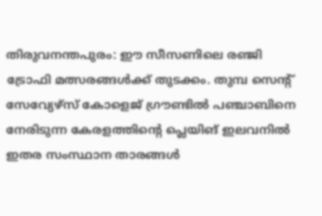തിരുവനന്തപുരം: ഈ സീസണിലെ രഞ്ജി ട്രോഫി മത്സരങ്ങൾക്ക് തുടക്കം. തുമ്പ സെന്റ് സേവ്യേഴ്സ് കോളെജ് ഗ്രൗണ്ടിൽ പഞ്ചാബിനെ നേരിടുന്ന കേരളത്തിന്റെ പ്ലെയിങ് ഇലവനിൽ ഇതര സംസ്ഥാന താരങ്ങൾ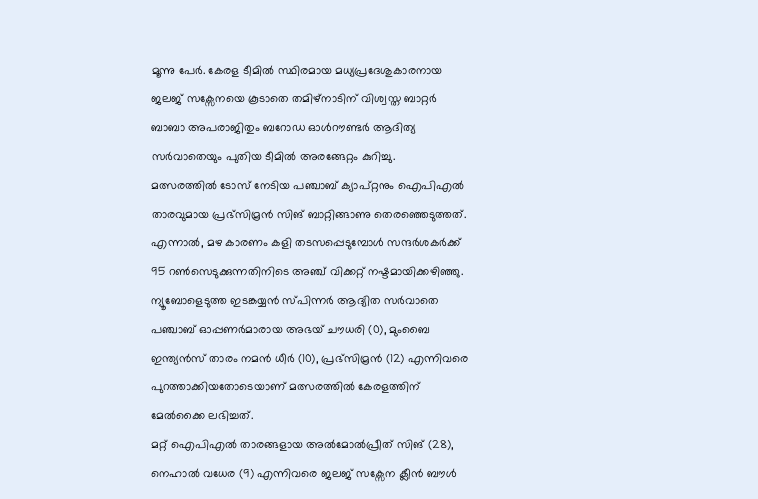മൂന്നു പേർ. കേരള ടീമിൽ സ്ഥിരമായ മധ്യപ്രദേശുകാരനായ ജലജ് സക്സേനയെ കൂടാതെ തമിഴ്നാടിന് വിശ്വസ്ത ബാറ്റർ ബാബാ അപരാജിതും ബറോഡ ഓൾറൗണ്ടർ ആദിത്യ സർവാതെയും പുതിയ ടീമിൽ അരങ്ങേറ്റം കുറിച്ചു.
മത്സരത്തിൽ ടോസ് നേടിയ പഞ്ചാബ് ക്യാപ്റ്റനും ഐപിഎൽ താരവുമായ പ്രഭ്സിമ്രൻ സിങ് ബാറ്റിങ്ങാണു തെരഞ്ഞെടുത്തത്. എന്നാൽ, മഴ കാരണം കളി തടസപ്പെടുമ്പോൾ സന്ദർശകർക്ക് 95 റൺസെടുക്കുന്നതിനിടെ അഞ്ച് വിക്കറ്റ് നഷ്ടമായിക്കഴിഞ്ഞു.
ന്യൂബോളെടുത്ത ഇടങ്കയ്യൻ സ്പിന്നർ ആദ്യിത സർവാതെ പഞ്ചാബ് ഓപ്പണർമാരായ അഭയ് ചൗധരി (0), മുംബൈ ഇന്ത്യൻസ് താരം നമൻ ധീർ (10), പ്രഭ്സിമ്രൻ (12) എന്നിവരെ പുറത്താക്കിയതോടെയാണ് മത്സരത്തിൽ കേരളത്തിന് മേൽക്കൈ ലഭിച്ചത്.
മറ്റ് ഐപിഎൽ താരങ്ങളായ അൽമോൽപ്രീത് സിങ് (28), നെഹാൽ വധേര (9) എന്നിവരെ ജലജ് സക്സേന ക്ലീൻ ബൗൾ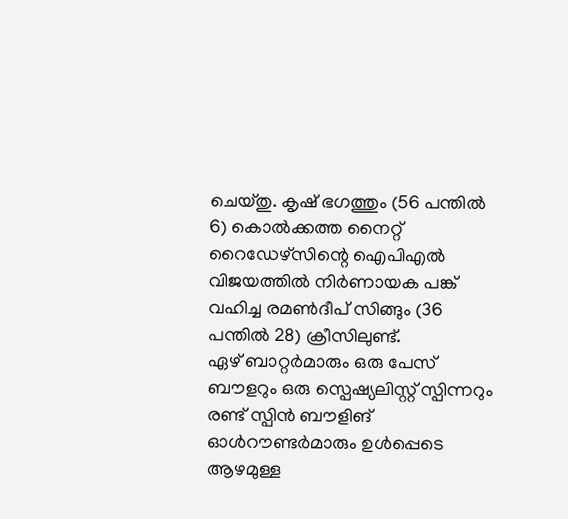ചെയ്തു. കൃഷ് ഭഗത്തും (56 പന്തിൽ 6) കൊൽക്കത്ത നൈറ്റ് റൈഡേഴ്സിന്റെ ഐപിഎൽ വിജയത്തിൽ നിർണായക പങ്ക് വഹിച്ച രമൺദീപ് സിങ്ങും (36 പന്തിൽ 28) ക്രീസിലുണ്ട്.
ഏഴ് ബാറ്റർമാരും ഒരു പേസ് ബൗളറും ഒരു സ്പെഷ്യലിസ്റ്റ് സ്പിന്നറും രണ്ട് സ്പിൻ ബൗളിങ് ഓൾറൗണ്ടർമാരും ഉൾപ്പെടെ ആഴമുള്ള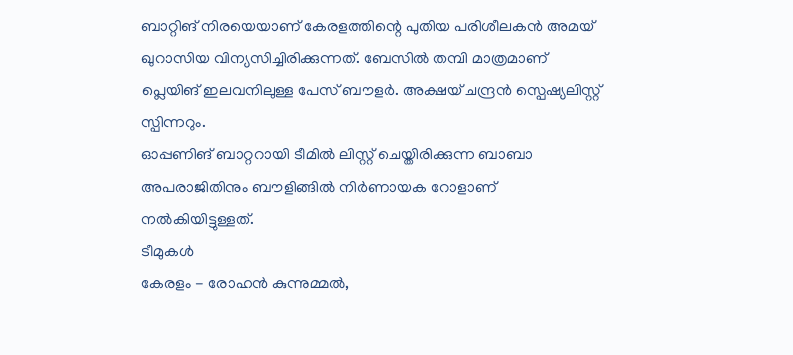ബാറ്റിങ് നിരയെയാണ് കേരളത്തിന്റെ പുതിയ പരിശീലകൻ അമയ് ഖുറാസിയ വിന്യസിച്ചിരിക്കുന്നത്. ബേസിൽ തമ്പി മാത്രമാണ് പ്ലെയിങ് ഇലവനിലുള്ള പേസ് ബൗളർ. അക്ഷയ് ചന്ദ്രൻ സ്പെഷ്യലിസ്റ്റ് സ്പിന്നറും.
ഓപ്പണിങ് ബാറ്ററായി ടീമിൽ ലിസ്റ്റ് ചെയ്തിരിക്കുന്ന ബാബാ അപരാജിതിനും ബൗളിങ്ങിൽ നിർണായക റോളാണ് നൽകിയിട്ടുള്ളത്.
ടീമുകൾ
കേരളം - രോഹൻ കുന്നുമ്മൽ,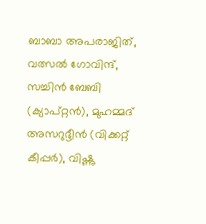ബാബാ അപരാജിത്, വത്സൽ ഗോവിന്ദ്, സച്ചിൻ ബേബി (ക്യാപ്റ്റൻ), മുഹമ്മദ് അസറുദ്ദീൻ (വിക്കറ്റ് കീപ്പർ), വിഷ്ണു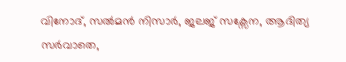വിനോദ്, സൽമൻ നിസാർ, ജലജ് സക്സേന, ആദിത്യ സർവാതെ,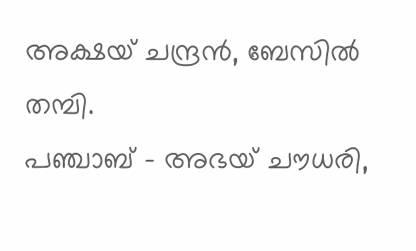അക്ഷയ് ചന്ദ്രൻ, ബേസിൽ തമ്പി.
പഞ്ചാബ് - അഭയ് ചൗധരി,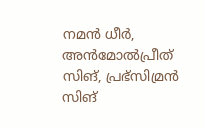നമൻ ധീർ, അൻമോൽപ്രീത് സിങ്, പ്രഭ്സിമ്രൻ സിങ്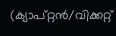(ക്യാപ്റ്റൻ/വിക്കറ്റ്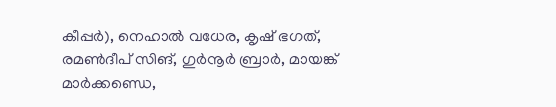കീപ്പർ), നെഹാൽ വധേര, കൃഷ് ഭഗത്, രമൺദീപ് സിങ്, ഗുർനൂർ ബ്രാർ, മായങ്ക് മാർക്കണ്ഡെ,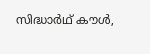സിദ്ധാർഥ് കൗൾ,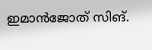ഇമാൻജോത് സിങ്.